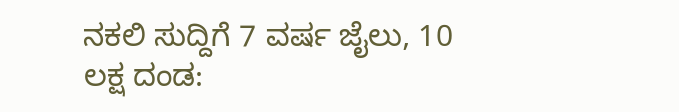ನಕಲಿ ಸುದ್ದಿಗೆ 7 ವರ್ಷ ಜೈಲು, 10 ಲಕ್ಷ ದಂಡ: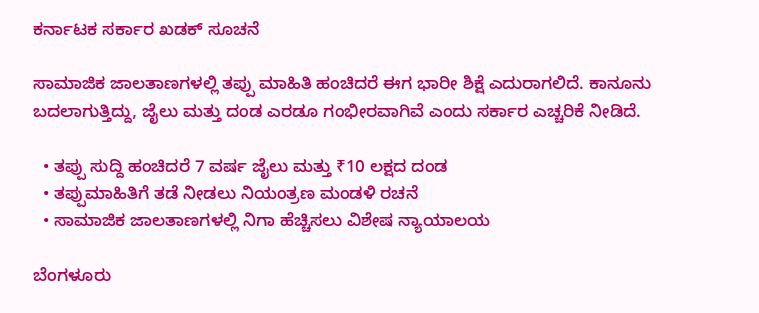ಕರ್ನಾಟಕ ಸರ್ಕಾರ ಖಡಕ್ ಸೂಚನೆ

ಸಾಮಾಜಿಕ ಜಾಲತಾಣಗಳಲ್ಲಿ ತಪ್ಪು ಮಾಹಿತಿ ಹಂಚಿದರೆ ಈಗ ಭಾರೀ ಶಿಕ್ಷೆ ಎದುರಾಗಲಿದೆ. ಕಾನೂನು ಬದಲಾಗುತ್ತಿದ್ದು, ಜೈಲು ಮತ್ತು ದಂಡ ಎರಡೂ ಗಂಭೀರವಾಗಿವೆ ಎಂದು ಸರ್ಕಾರ ಎಚ್ಚರಿಕೆ ನೀಡಿದೆ.

  • ತಪ್ಪು ಸುದ್ದಿ ಹಂಚಿದರೆ 7 ವರ್ಷ ಜೈಲು ಮತ್ತು ₹10 ಲಕ್ಷದ ದಂಡ
  • ತಪ್ಪುಮಾಹಿತಿಗೆ ತಡೆ ನೀಡಲು ನಿಯಂತ್ರಣ ಮಂಡಳಿ ರಚನೆ
  • ಸಾಮಾಜಿಕ ಜಾಲತಾಣಗಳಲ್ಲಿ ನಿಗಾ ಹೆಚ್ಚಿಸಲು ವಿಶೇಷ ನ್ಯಾಯಾಲಯ

ಬೆಂಗಳೂರು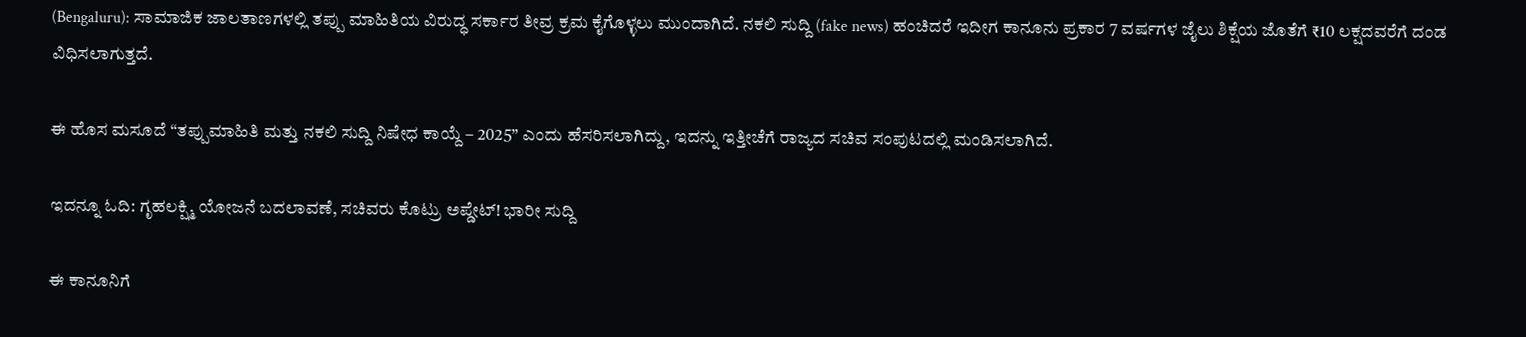(Bengaluru): ಸಾಮಾಜಿಕ ಜಾಲತಾಣಗಳಲ್ಲಿ ತಪ್ಪು ಮಾಹಿತಿಯ ವಿರುದ್ಧ ಸರ್ಕಾರ ತೀವ್ರ ಕ್ರಮ ಕೈಗೊಳ್ಳಲು ಮುಂದಾಗಿದೆ. ನಕಲಿ ಸುದ್ದಿ (fake news) ಹಂಚಿದರೆ ಇದೀಗ ಕಾನೂನು ಪ್ರಕಾರ 7 ವರ್ಷಗಳ ಜೈಲು ಶಿಕ್ಷೆಯ ಜೊತೆಗೆ ₹10 ಲಕ್ಷದವರೆಗೆ ದಂಡ ವಿಧಿಸಲಾಗುತ್ತದೆ.

ಈ ಹೊಸ ಮಸೂದೆ “ತಪ್ಪುಮಾಹಿತಿ ಮತ್ತು ನಕಲಿ ಸುದ್ದಿ ನಿಷೇಧ ಕಾಯ್ದೆ – 2025” ಎಂದು ಹೆಸರಿಸಲಾಗಿದ್ದು, ಇದನ್ನು ಇತ್ತೀಚೆಗೆ ರಾಜ್ಯದ ಸಚಿವ ಸಂಪುಟದಲ್ಲಿ ಮಂಡಿಸಲಾಗಿದೆ.

ಇದನ್ನೂ ಓದಿ: ಗೃಹಲಕ್ಷ್ಮಿ ಯೋಜನೆ ಬದಲಾವಣೆ, ಸಚಿವರು ಕೊಟ್ರು ಅಪ್ಡೇಟ್! ಭಾರೀ ಸುದ್ದಿ

ಈ ಕಾನೂನಿಗೆ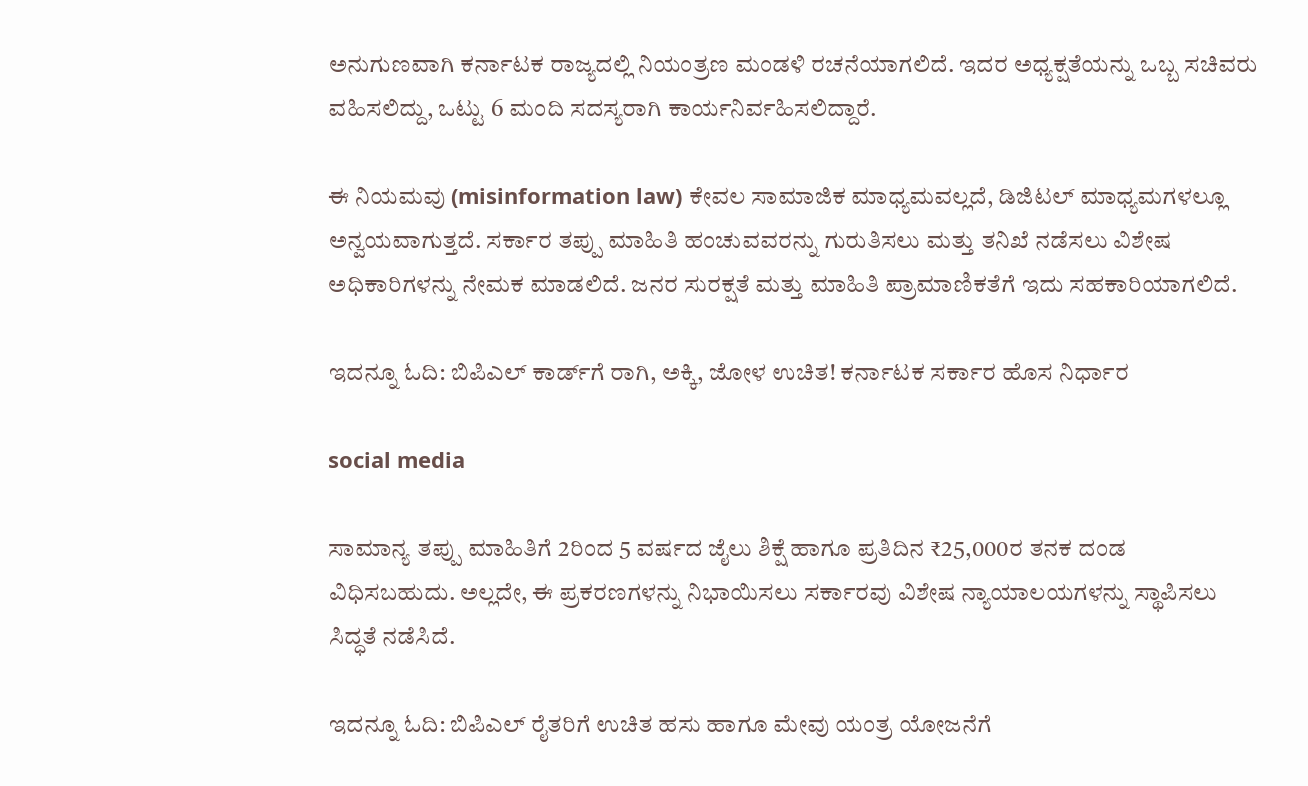ಅನುಗುಣವಾಗಿ ಕರ್ನಾಟಕ ರಾಜ್ಯದಲ್ಲಿ ನಿಯಂತ್ರಣ ಮಂಡಳಿ ರಚನೆಯಾಗಲಿದೆ. ಇದರ ಅಧ್ಯಕ್ಷತೆಯನ್ನು ಒಬ್ಬ ಸಚಿವರು ವಹಿಸಲಿದ್ದು, ಒಟ್ಟು 6 ಮಂದಿ ಸದಸ್ಯರಾಗಿ ಕಾರ್ಯನಿರ್ವಹಿಸಲಿದ್ದಾರೆ.

ಈ ನಿಯಮವು (misinformation law) ಕೇವಲ ಸಾಮಾಜಿಕ ಮಾಧ್ಯಮವಲ್ಲದೆ, ಡಿಜಿಟಲ್ ಮಾಧ್ಯಮಗಳಲ್ಲೂ ಅನ್ವಯವಾಗುತ್ತದೆ. ಸರ್ಕಾರ ತಪ್ಪು ಮಾಹಿತಿ ಹಂಚುವವರನ್ನು ಗುರುತಿಸಲು ಮತ್ತು ತನಿಖೆ ನಡೆಸಲು ವಿಶೇಷ ಅಧಿಕಾರಿಗಳನ್ನು ನೇಮಕ ಮಾಡಲಿದೆ. ಜನರ ಸುರಕ್ಷತೆ ಮತ್ತು ಮಾಹಿತಿ ಪ್ರಾಮಾಣಿಕತೆಗೆ ಇದು ಸಹಕಾರಿಯಾಗಲಿದೆ.

ಇದನ್ನೂ ಓದಿ: ಬಿಪಿಎಲ್ ಕಾರ್ಡ್‌ಗೆ ರಾಗಿ, ಅಕ್ಕಿ, ಜೋಳ ಉಚಿತ! ಕರ್ನಾಟಕ ಸರ್ಕಾರ ಹೊಸ ನಿರ್ಧಾರ

social media

ಸಾಮಾನ್ಯ ತಪ್ಪು ಮಾಹಿತಿಗೆ 2ರಿಂದ 5 ವರ್ಷದ ಜೈಲು ಶಿಕ್ಷೆ ಹಾಗೂ ಪ್ರತಿದಿನ ₹25,000ರ ತನಕ ದಂಡ ವಿಧಿಸಬಹುದು. ಅಲ್ಲದೇ, ಈ ಪ್ರಕರಣಗಳನ್ನು ನಿಭಾಯಿಸಲು ಸರ್ಕಾರವು ವಿಶೇಷ ನ್ಯಾಯಾಲಯಗಳನ್ನು ಸ್ಥಾಪಿಸಲು ಸಿದ್ಧತೆ ನಡೆಸಿದೆ.

ಇದನ್ನೂ ಓದಿ: ಬಿಪಿಎಲ್ ರೈತರಿಗೆ ಉಚಿತ ಹಸು ಹಾಗೂ ಮೇವು ಯಂತ್ರ ಯೋಜನೆಗೆ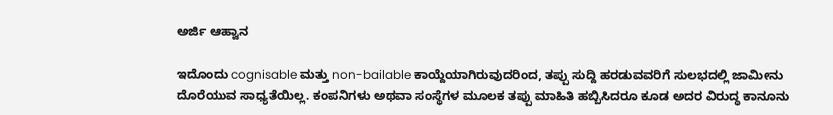ಅರ್ಜಿ ಆಹ್ವಾನ

ಇದೊಂದು cognisable ಮತ್ತು non-bailable ಕಾಯ್ದೆಯಾಗಿರುವುದರಿಂದ, ತಪ್ಪು ಸುದ್ದಿ ಹರಡುವವರಿಗೆ ಸುಲಭದಲ್ಲಿ ಜಾಮೀನು ದೊರೆಯುವ ಸಾಧ್ಯತೆಯಿಲ್ಲ. ಕಂಪನಿಗಳು ಅಥವಾ ಸಂಸ್ಥೆಗಳ ಮೂಲಕ ತಪ್ಪು ಮಾಹಿತಿ ಹಬ್ಬಿಸಿದರೂ ಕೂಡ ಅದರ ವಿರುದ್ಧ ಕಾನೂನು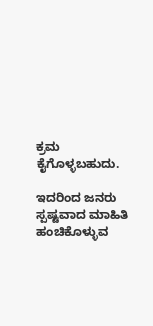ಕ್ರಮ ಕೈಗೊಳ್ಳಬಹುದು.

ಇದರಿಂದ ಜನರು ಸ್ಪಷ್ಟವಾದ ಮಾಹಿತಿ ಹಂಚಿಕೊಳ್ಳುವ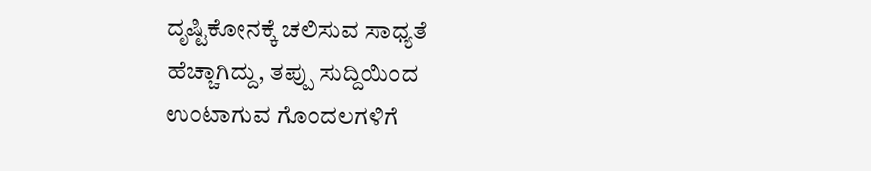ದೃಷ್ಟಿಕೋನಕ್ಕೆ ಚಲಿಸುವ ಸಾಧ್ಯತೆ ಹೆಚ್ಚಾಗಿದ್ದು, ತಪ್ಪು ಸುದ್ದಿಯಿಂದ ಉಂಟಾಗುವ ಗೊಂದಲಗಳಿಗೆ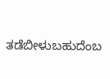ತಡೆಬೀಳುಬಹುದೆಂಬ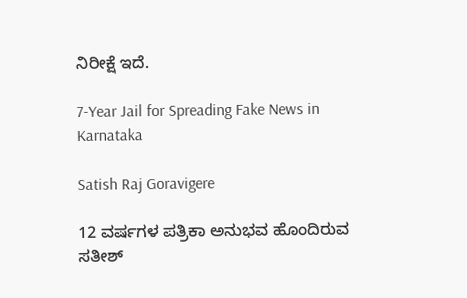ನಿರೀಕ್ಷೆ ಇದೆ.

7-Year Jail for Spreading Fake News in Karnataka

Satish Raj Goravigere

12 ವರ್ಷಗಳ ಪತ್ರಿಕಾ ಅನುಭವ ಹೊಂದಿರುವ ಸತೀಶ್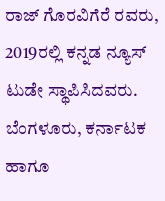ರಾಜ್ ಗೊರವಿಗೆರೆ ರವರು, 2019ರಲ್ಲಿ ಕನ್ನಡ ನ್ಯೂಸ್ ಟುಡೇ ಸ್ಥಾಪಿಸಿದವರು. ಬೆಂಗಳೂರು, ಕರ್ನಾಟಕ ಹಾಗೂ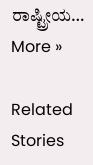ರಾಷ್ಟ್ರೀಯ… More »

Related Stories